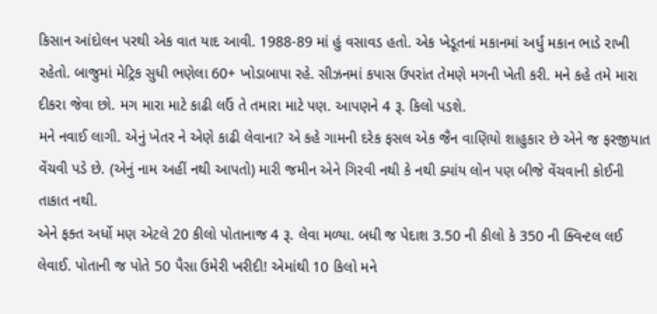કિસાન આંદોલન પરથી એક વાત યાદ આવી. 1988-89 માં હું વસાવડ હતો. એક ખેડૂતનાં મકાનમાં અર્ધું મકાન ભાડે રાખી રહેતો. બાજુમાં મેટ્રિક સુધી ભણેલા 60+ ખોડાબાપા રહે. સીઝનમાં કપાસ ઉપરાંત તેમણે મગની ખેતી કરી. મને કહે તમે મારા દીકરા જેવા છો. મગ મારા માટે કાઢી લઉં તે તમારા માટે પણ. આપણને 4 રૂ. કિલો પડશે.
મને નવાઈ લાગી. એનું ખેતર ને એણે કાઢી લેવાના? એ કહે ગામની દરેક ફસલ એક જૈન વાણિયો શાહુકાર છે એને જ ફરજીયાત વેંચવી પડે છે. (એનું નામ અહીં નથી આપતો) મારી જમીન એને ગિરવી નથી કે નથી ક્યાંય લોન પણ બીજે વેંચવાની કોઈની તાકાત નથી.
એને ફક્ત અર્ધો મણ એટલે 20 કીલો પોતાનાજ 4 રૂ. લેવા મળ્યા. બધી જ પેદાશ 3.50 ની કીલો કે 350 ની ક્વિન્ટલ લઈ લેવાઈ. પોતાની જ પોતે 50 પૈસા ઉમેરી ખરીદી! એમાંથી 10 કિલો મને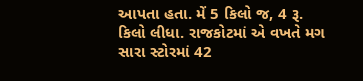આપતા હતા. મેં 5 કિલો જ, 4 રૂ. કિલો લીધા. રાજકોટમાં એ વખતે મગ સારા સ્ટોરમાં 42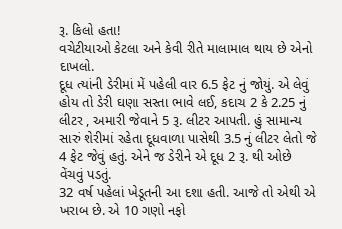રૂ. કિલો હતા!
વચેટીયાઓ કેટલા અને કેવી રીતે માલામાલ થાય છે એનો દાખલો.
દૂધ ત્યાંની ડેરીમાં મેં પહેલી વાર 6.5 ફેટ નું જોયું. એ લેવું હોય તો ડેરી ઘણા સસ્તા ભાવે લઈ, કદાચ 2 કે 2.25 નું લીટર , અમારી જેવાને 5 રૂ. લીટર આપતી. હું સામાન્ય સારું શેરીમાં રહેતા દૂધવાળા પાસેથી 3.5 નું લીટર લેતો જે 4 ફેટ જેવું હતું. એને જ ડેરીને એ દૂધ 2 રૂ. થી ઓછે વેંચવું પડતું.
32 વર્ષ પહેલાં ખેડૂતની આ દશા હતી. આજે તો એથી એ ખરાબ છે. એ 10 ગણો નફો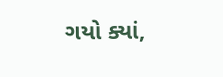ગયો ક્યાં,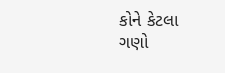કોને કેટલા ગણો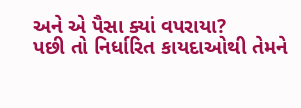અને એ પૈસા ક્યાં વપરાયા?
પછી તો નિર્ધારિત કાયદાઓથી તેમને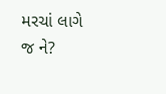મરચાં લાગે જ ને?